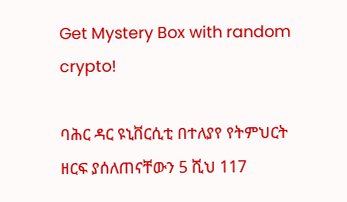Get Mystery Box with random crypto!

ባሕር ዳር ዩኒቨርሲቲ በተለያየ የትምህርት ዘርፍ ያሰለጠናቸውን 5 ሺህ 117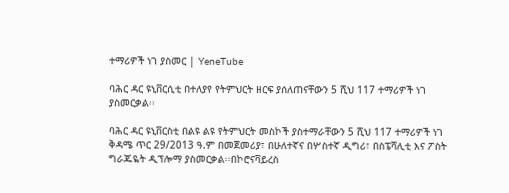ተማሪዎች ነገ ያስመር | YeneTube

ባሕር ዳር ዩኒቨርሲቲ በተለያየ የትምህርት ዘርፍ ያሰለጠናቸውን 5 ሺህ 117 ተማሪዎች ነገ ያስመርቃል፡፡

ባሕር ዳር ዩኒቨርስቲ በልዩ ልዩ የትምህርት መስኮች ያስተማራቸውን 5 ሺህ 117 ተማሪዎች ነገ ቅዳሜ ጥር 29/2013 ዓ.ም በመጀመሪያ፣ በሁለተኛና በሦስተኛ ዲግሪ፣ በስፔሻሊቲ እና ፖስት ግራጁዬት ዲፕሎማ ያስመርቃል፡፡በኮሮናቫይረስ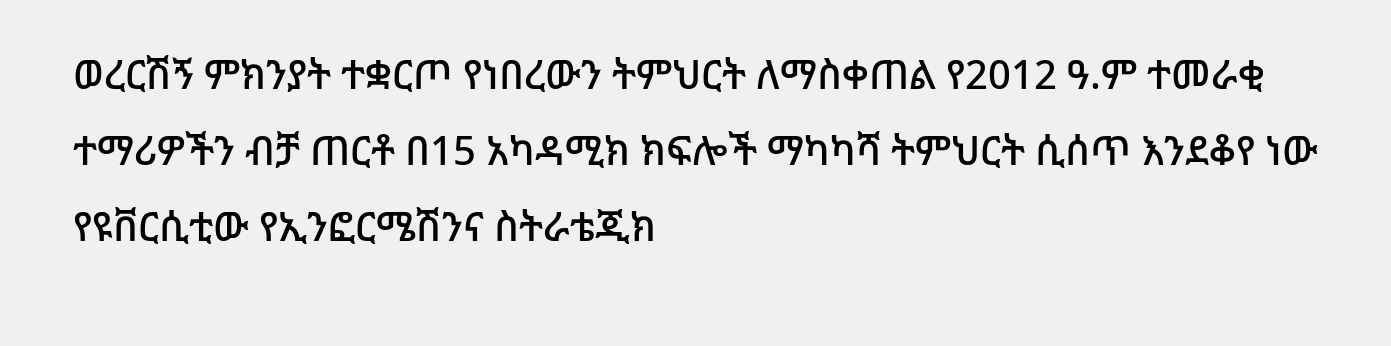ወረርሽኝ ምክንያት ተቋርጦ የነበረውን ትምህርት ለማስቀጠል የ2012 ዓ.ም ተመራቂ ተማሪዎችን ብቻ ጠርቶ በ15 አካዳሚክ ክፍሎች ማካካሻ ትምህርት ሲሰጥ እንደቆየ ነው የዩቨርሲቲው የኢንፎርሜሽንና ስትራቴጂክ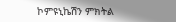ኮምዩኒኬሽን ምክትል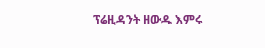ፕሬዚዳንት ዘውዱ እምሩ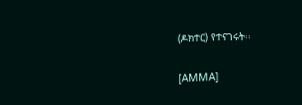(ዶክተር) የተናገሩት፡፡

[AMMA]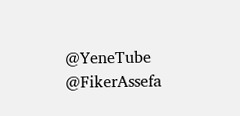@YeneTube @FikerAssefa